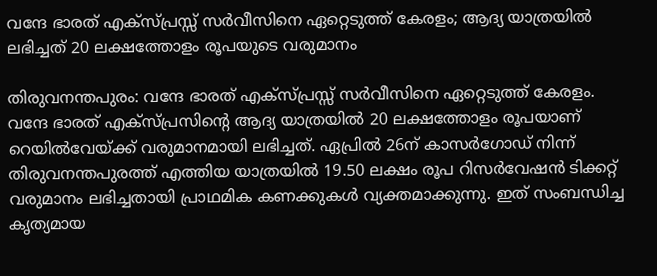വന്ദേ ഭാരത് എക്‌സ്പ്രസ്സ് സർവീസിനെ ഏറ്റെടുത്ത് കേരളം; ആദ്യ യാത്രയിൽ ലഭിച്ചത് 20 ലക്ഷത്തോളം രൂപയുടെ വരുമാനം

തിരുവനന്തപുരം: വന്ദേ ഭാരത് എക്‌സ്പ്രസ്സ് സർവീസിനെ ഏറ്റെടുത്ത് കേരളം. വന്ദേ ഭാരത് എക്‌സ്പ്രസിന്റെ ആദ്യ യാത്രയിൽ 20 ലക്ഷത്തോളം രൂപയാണ് റെയിൽവേയ്ക്ക് വരുമാനമായി ലഭിച്ചത്. ഏപ്രിൽ 26ന് കാസർഗോഡ് നിന്ന് തിരുവനന്തപുരത്ത് എത്തിയ യാത്രയിൽ 19.50 ലക്ഷം രൂപ റിസർവേഷൻ ടിക്കറ്റ് വരുമാനം ലഭിച്ചതായി പ്രാഥമിക കണക്കുകൾ വ്യക്തമാക്കുന്നു. ഇത് സംബന്ധിച്ച കൃത്യമായ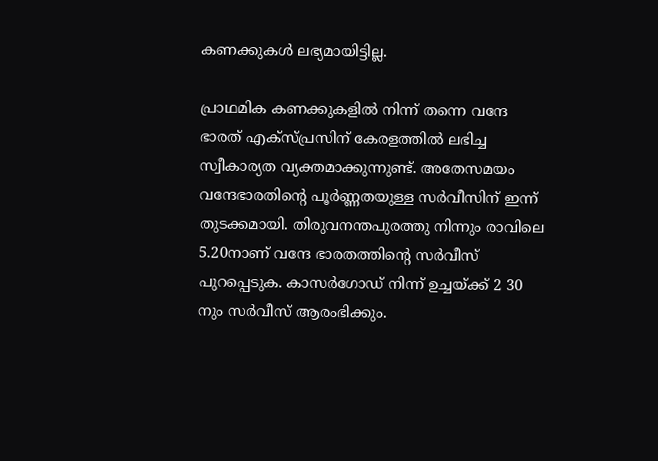കണക്കുകൾ ലഭ്യമായിട്ടില്ല.

പ്രാഥമിക കണക്കുകളിൽ നിന്ന് തന്നെ വന്ദേ ഭാരത് എക്‌സ്പ്രസിന് കേരളത്തിൽ ലഭിച്ച സ്വീകാര്യത വ്യക്തമാക്കുന്നുണ്ട്. അതേസമയം വന്ദേഭാരതിന്റെ പൂർണ്ണതയുള്ള സർവീസിന് ഇന്ന് തുടക്കമായി. തിരുവനന്തപുരത്തു നിന്നും രാവിലെ 5.20നാണ് വന്ദേ ഭാരതത്തിന്റെ സർവീസ് പുറപ്പെടുക. കാസർഗോഡ് നിന്ന് ഉച്ചയ്ക്ക് 2 30 നും സർവീസ് ആരംഭിക്കും.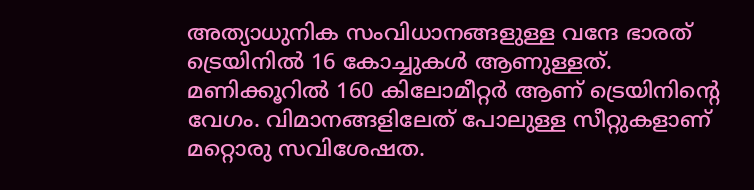അത്യാധുനിക സംവിധാനങ്ങളുള്ള വന്ദേ ഭാരത് ട്രെയിനിൽ 16 കോച്ചുകൾ ആണുള്ളത്. മണിക്കൂറിൽ 160 കിലോമീറ്റർ ആണ് ട്രെയിനിന്റെ വേഗം. വിമാനങ്ങളിലേത് പോലുള്ള സീറ്റുകളാണ് മറ്റൊരു സവിശേഷത.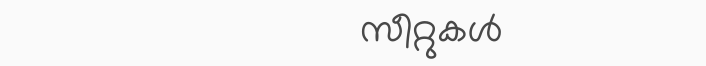സീറ്റുകൾ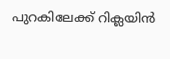പുറകിലേക്ക് റിക്ലയിൻ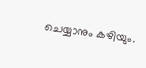ചെയ്യാനും കഴിയും.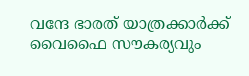വന്ദേ ഭാരത് യാത്രക്കാർക്ക് വൈഫൈ സൗകര്യവും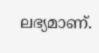ലഭ്യമാണ്.